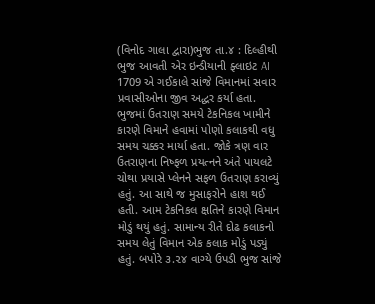(વિનોદ ગાલા દ્વારા)ભુજ તા.૪ : દિલ્હીથી ભુજ આવતી એર ઇન્ડીયાની ફ્લાઇટ AI 1709 એ ગઈકાલે સાંજે વિમાનમાં સવાર પ્રવાસીઓના જીવ અદ્ધર કર્યા હતા. ભુજમાં ઉતરાણ સમયે ટેકનિકલ ખામીને કારણે વિમાને હવામાં પોણો કલાકથી વધુ સમય ચક્કર માર્યા હતા. જોકે ત્રણ વાર ઉતરાણના નિષ્ફળ પ્રયત્નને અંતે પાયલટે ચોથા પ્રયાસે પ્લેનને સફળ ઉતરાણ કરાવ્યું હતું. આ સાથે જ મુસાફરોને હાશ થઈ હતી. આમ ટેકનિકલ ક્ષતિને કારણે વિમાન મોડું થયું હતું. સામાન્ય રીતે દોઢ કલાકનો સમય લેતું વિમાન એક કલાક મોડું પડ્યું હતું. બપોરે ૩.૨૪ વાગ્યે ઉપડી ભુજ સાંજે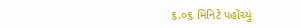૬.૦૬ મિનિટે પહોંચ્યું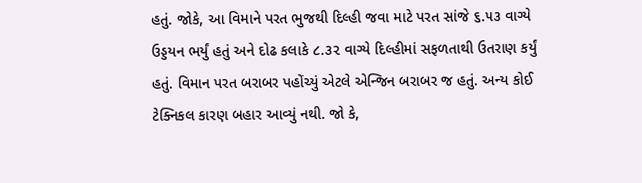હતું. જોકે, આ વિમાને પરત ભુજથી દિલ્હી જવા માટે પરત સાંજે ૬.૫૩ વાગ્યે ઉડ્ડયન ભર્યું હતું અને દોઢ કલાકે ૮.૩૨ વાગ્યે દિલ્હીમાં સફળતાથી ઉતરાણ કર્યું હતું. વિમાન પરત બરાબર પહોંચ્યું એટલે એન્જિન બરાબર જ હતું. અન્ય કોઈ ટેક્નિકલ કારણ બહાર આવ્યું નથી. જો કે,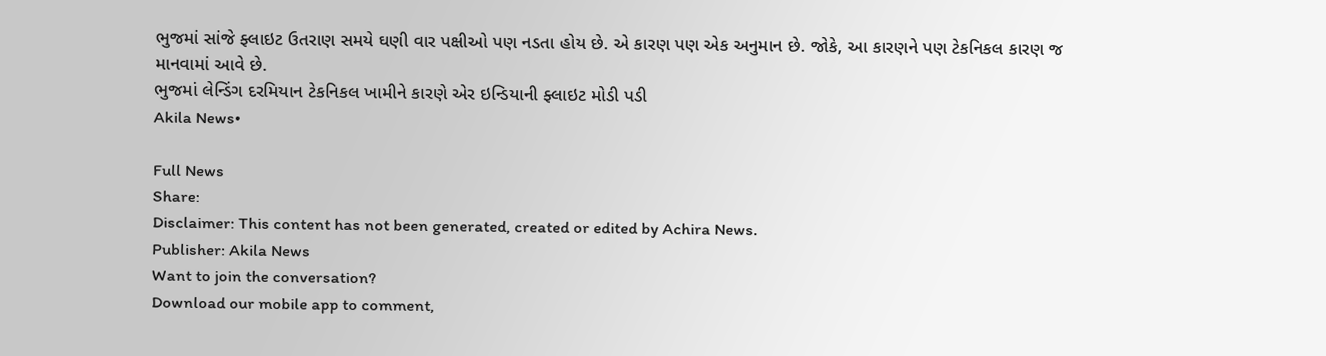ભુજમાં સાંજે ફ્લાઇટ ઉતરાણ સમયે ઘણી વાર પક્ષીઓ પણ નડતા હોય છે. એ કારણ પણ એક અનુમાન છે. જોકે, આ કારણને પણ ટેકનિકલ કારણ જ માનવામાં આવે છે.
ભુજમાં લેન્ડિંગ દરમિયાન ટેકનિકલ ખામીને કારણે એર ઇન્ડિયાની ફ્લાઇટ મોડી પડી
Akila News•

Full News
Share:
Disclaimer: This content has not been generated, created or edited by Achira News.
Publisher: Akila News
Want to join the conversation?
Download our mobile app to comment,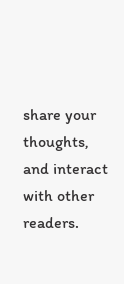share your thoughts, and interact with other readers.